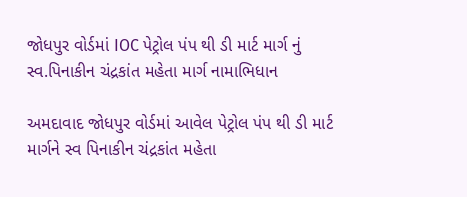જોધપુર વોર્ડમાં IOC પેટ્રોલ પંપ થી ડી માર્ટ માર્ગ નું સ્વ.પિનાકીન ચંદ્રકાંત મહેતા માર્ગ નામાભિધાન

અમદાવાદ જોધપુર વોર્ડમાં આવેલ પેટ્રોલ પંપ થી ડી માર્ટ માર્ગને સ્વ પિનાકીન ચંદ્રકાંત મહેતા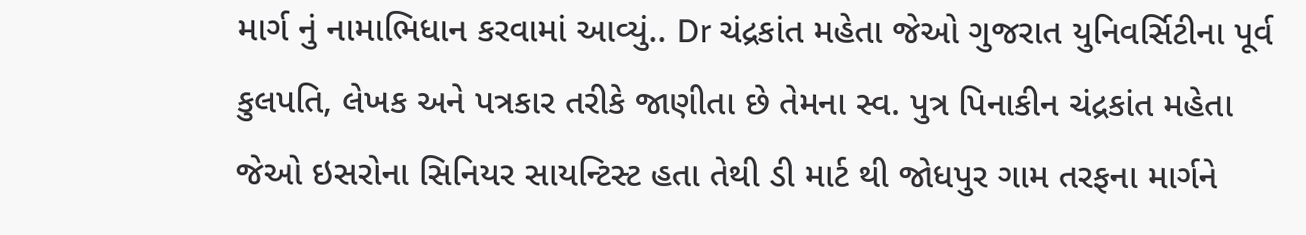માર્ગ નું નામાભિધાન કરવામાં આવ્યું.. Dr ચંદ્રકાંત મહેતા જેઓ ગુજરાત યુનિવર્સિટીના પૂર્વ કુલપતિ, લેખક અને પત્રકાર તરીકે જાણીતા છે તેમના સ્વ. પુત્ર પિનાકીન ચંદ્રકાંત મહેતા જેઓ ઇસરોના સિનિયર સાયન્ટિસ્ટ હતા તેથી ડી માર્ટ થી જોધપુર ગામ તરફના માર્ગને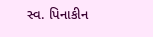સ્વ. પિનાકીન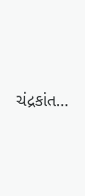ચંદ્રકાંત…